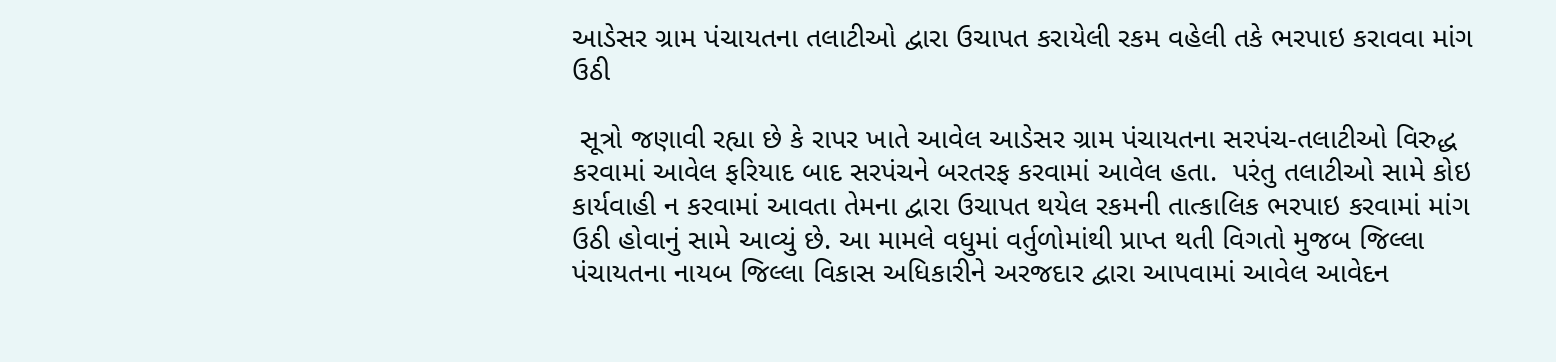આડેસર ગ્રામ પંચાયતના તલાટીઓ દ્વારા ઉચાપત કરાયેલી રકમ વહેલી તકે ભરપાઇ કરાવવા માંગ ઉઠી

 સૂત્રો જણાવી રહ્યા છે કે રાપર ખાતે આવેલ આડેસર ગ્રામ પંચાયતના સરપંચ-તલાટીઓ વિરુદ્ધ કરવામાં આવેલ ફરિયાદ બાદ સરપંચને બરતરફ કરવામાં આવેલ હતા.  પરંતુ તલાટીઓ સામે કોઇ કાર્યવાહી ન કરવામાં આવતા તેમના દ્વારા ઉચાપત થયેલ રકમની તાત્કાલિક ભરપાઇ કરવામાં માંગ ઉઠી હોવાનું સામે આવ્યું છે. આ મામલે વધુમાં વર્તુળોમાંથી પ્રાપ્ત થતી વિગતો મુજબ જિલ્લા પંચાયતના નાયબ જિલ્લા વિકાસ અધિકારીને અરજદાર દ્વારા આપવામાં આવેલ આવેદન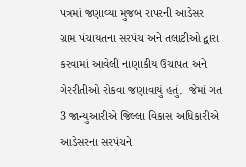પત્રમાં જણાવ્યા મુજબ રાપરની આડેસર ગ્રામ પંચાયતના સરપંચ અને તલાટીઓ દ્વારા કરવામાં આવેલી નાણાકીય ઉચાપત અને ગેરરીતીઓ રોકવા જણાવાયું હતું.  જેમાં ગત 3 જાન્યુઆરીએ જિલ્લા વિકાસ અધિકારીએ આડેસરના સરપંચને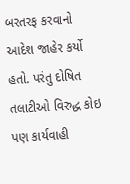બરતરફ કરવાનો આદેશ જાહેર કર્યો હતો. પરંતુ દોષિત તલાટીઓ વિરુદ્ધ કોઇ પણ કાર્યવાહી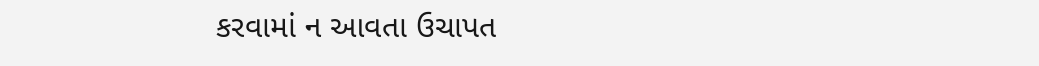કરવામાં ન આવતા ઉચાપત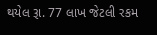થયેલ રૂા. 77 લાખ જેટલી રકમ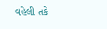વહેલી તકે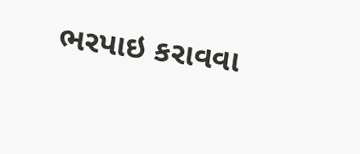ભરપાઇ કરાવવા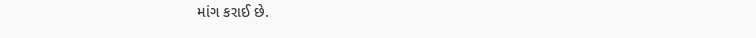માંગ કરાઈ છે.